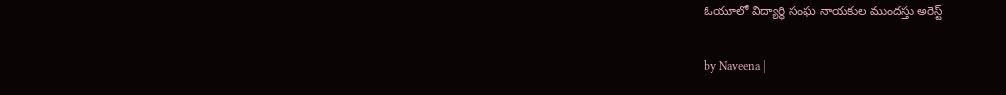ఓయూలో విద్యార్థి సంఘ నాయకుల ముందస్తు అరెస్ట్

by Naveena |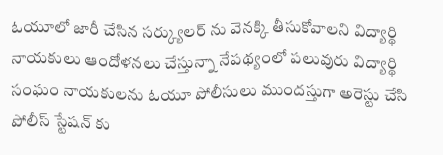ఓయూలో జారీ చేసిన సర్క్యులర్ ను వెనక్కి తీసుకోవాలని విద్యార్థి నాయకులు ఆందోళనలు చేస్తున్నా నేపథ్యంలో పలువురు విద్యార్థి సంఘం నాయకులను ఓయూ పోలీసులు ముందస్తుగా అరెస్టు చేసి పోలీస్ స్టేషన్ కు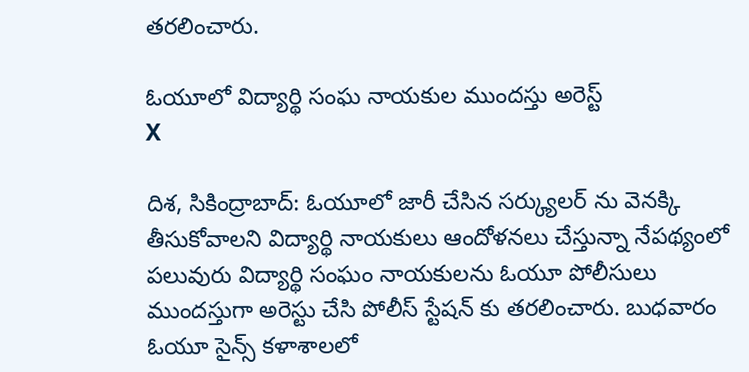తరలించారు.

ఓయూలో విద్యార్థి సంఘ నాయకుల ముందస్తు అరెస్ట్
X

దిశ, సికింద్రాబాద్: ఓయూలో జారీ చేసిన సర్క్యులర్ ను వెనక్కి తీసుకోవాలని విద్యార్థి నాయకులు ఆందోళనలు చేస్తున్నా నేపథ్యంలో పలువురు విద్యార్థి సంఘం నాయకులను ఓయూ పోలీసులు ముందస్తుగా అరెస్టు చేసి పోలీస్ స్టేషన్ కు తరలించారు. బుధవారం ఓయూ సైన్స్ కళాశాలలో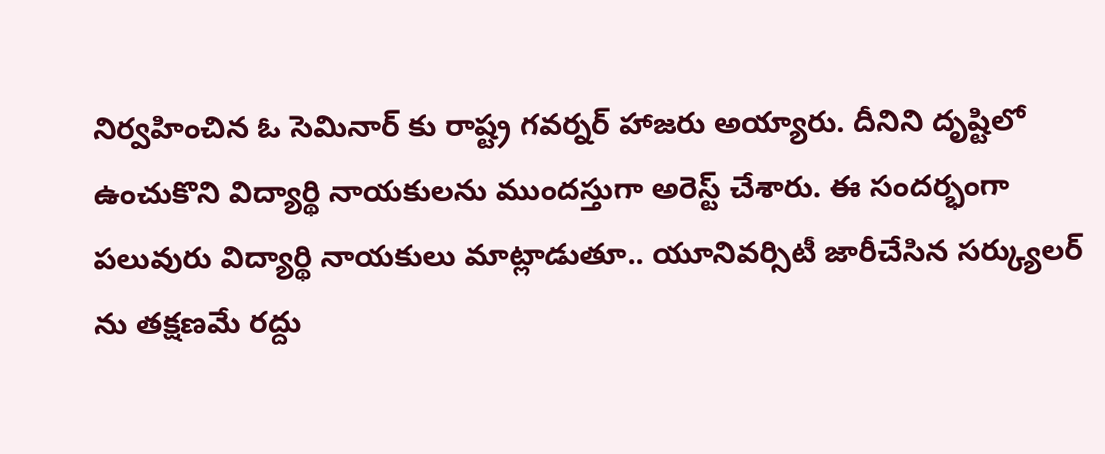నిర్వహించిన ఓ సెమినార్ కు రాష్ట్ర గవర్నర్ హాజరు అయ్యారు. దీనిని దృష్టిలో ఉంచుకొని విద్యార్థి నాయకులను ముందస్తుగా అరెస్ట్ చేశారు. ఈ సందర్భంగా పలువురు విద్యార్థి నాయకులు మాట్లాడుతూ.. యూనివర్సిటీ జారీచేసిన సర్క్యులర్ ను తక్షణమే రద్దు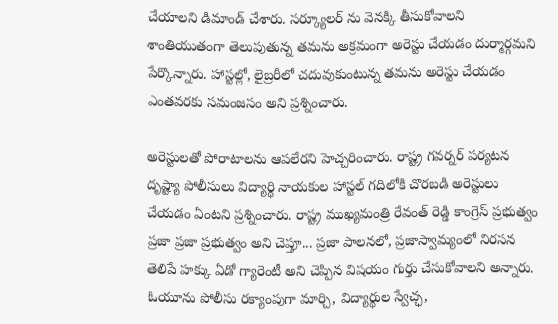చేయాలని డిమాండ్ చేశారు. సర్క్యూలర్ ను వెనక్కి తీసుకోవాలని శాంతియుతంగా తెలుపుతున్న తమను అక్రమంగా అరెస్టు చేయడం దుర్మార్గమని పేర్కొన్నారు. హాస్టల్లో, లైబ్రరీలో చదువుకుంటున్న తమను అరెస్టు చేయడం ఎంతవరకు సమంజసం అని ప్రశ్నించారు.

అరెస్టులతో పోరాటాలను ఆపలేరని హెచ్చరించారు. రాష్ట్ర గవర్నర్ పర్యటన దృష్ట్యా పోలీసులు విద్యార్థి నాయకుల హాస్టల్ గదిలోకి చొరబడి అరెస్టులు చేయడం ఏంటని ప్రశ్నించారు. రాష్ట్ర ముఖ్యమంత్రి రేవంత్ రెడ్డి కాంగ్రెస్ ప్రభుత్వం ప్రజా ప్రజా ప్రభుత్వం అని చెప్తూ... ప్రజా పాలనలో, ప్రజాస్వామ్యంలో నిరసన తెలిపే హక్కు ఏడో గ్యారెంటీ అని చెప్పిన విషయం గుర్తు చేసుకోవాలని అన్నారు. ఓయూను పోలీసు రక్యాంపుగా మార్చి, విద్యార్థుల స్వేచ్ఛ,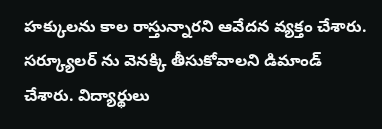హక్కులను కాల రాస్తున్నారని ఆవేదన వ్యక్తం చేశారు. సర్క్యూలర్ ను వెనక్కి తీసుకోవాలని డిమాండ్ చేశారు. విద్యార్థులు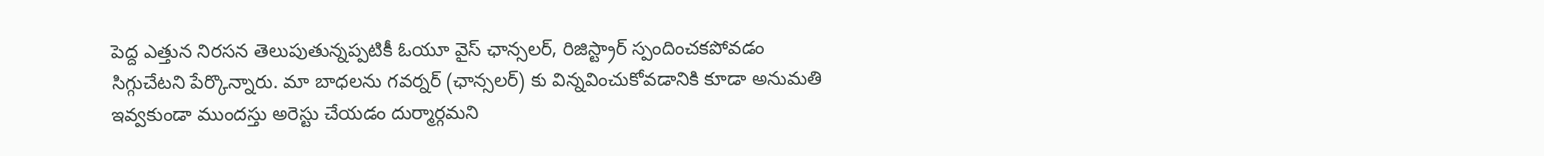పెద్ద ఎత్తున నిరసన తెలుపుతున్నప్పటికీ ఓయూ వైస్ ఛాన్సలర్, రిజిస్ట్రార్ స్పందించకపోవడం సిగ్గుచేటని పేర్కొన్నారు. మా బాధలను గవర్నర్ (ఛాన్సలర్) కు విన్నవించుకోవడానికి కూడా అనుమతి ఇవ్వకుండా ముందస్తు అరెస్టు చేయడం దుర్మార్గమని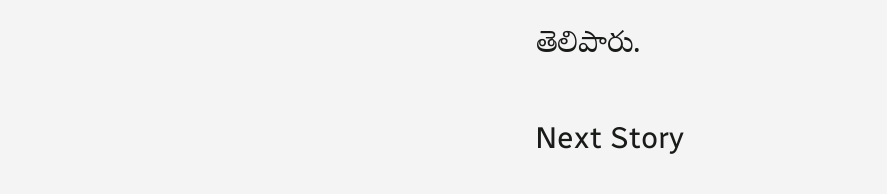తెలిపారు.

Next Story